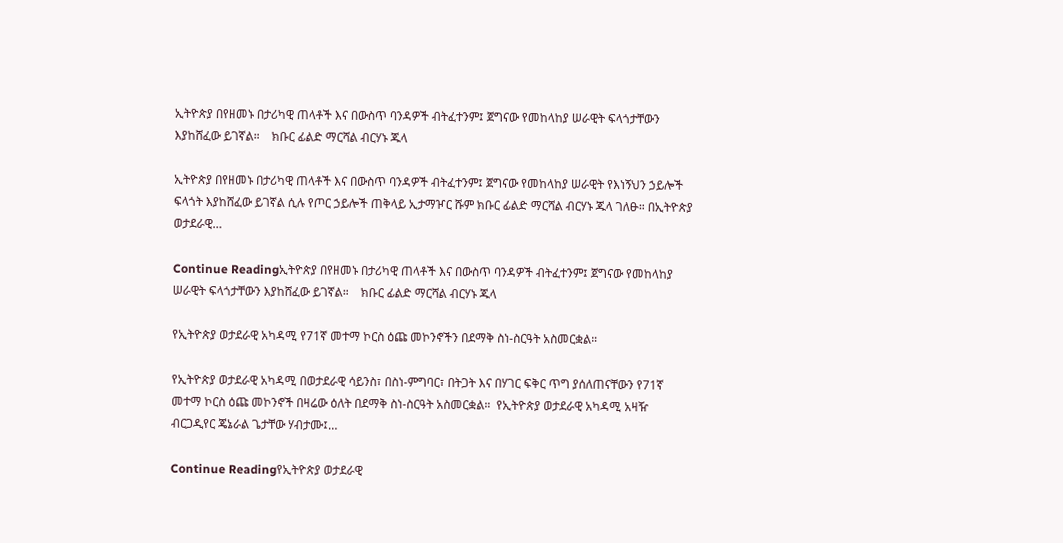ኢትዮጵያ በየዘመኑ በታሪካዊ ጠላቶች እና በውስጥ ባንዳዎች ብትፈተንም፤ ጀግናው የመከላከያ ሠራዊት ፍላጎታቸውን እያከሸፈው ይገኛል።    ክቡር ፊልድ ማርሻል ብርሃኑ ጁላ

ኢትዮጵያ በየዘመኑ በታሪካዊ ጠላቶች እና በውስጥ ባንዳዎች ብትፈተንም፤ ጀግናው የመከላከያ ሠራዊት የእነኝህን ኃይሎች ፍላጎት እያከሸፈው ይገኛል ሲሉ የጦር ኃይሎች ጠቅላይ ኢታማዦር ሹም ክቡር ፊልድ ማርሻል ብርሃኑ ጁላ ገለፁ። በኢትዮጵያ ወታደራዊ…

Continue Readingኢትዮጵያ በየዘመኑ በታሪካዊ ጠላቶች እና በውስጥ ባንዳዎች ብትፈተንም፤ ጀግናው የመከላከያ ሠራዊት ፍላጎታቸውን እያከሸፈው ይገኛል።    ክቡር ፊልድ ማርሻል ብርሃኑ ጁላ

የኢትዮጵያ ወታደራዊ አካዳሚ የ71ኛ መተማ ኮርስ ዕጩ መኮንኖችን በደማቅ ስነ-ስርዓት አስመርቋል።

የኢትዮጵያ ወታደራዊ አካዳሚ በወታደራዊ ሳይንስ፣ በስነ-ምግባር፣ በትጋት እና በሃገር ፍቅር ጥግ ያሰለጠናቸውን የ71ኛ መተማ ኮርስ ዕጩ መኮንኖች በዛሬው ዕለት በደማቅ ስነ-ስርዓት አስመርቋል።  የኢትዮጵያ ወታደራዊ አካዳሚ አዛዥ ብርጋዲየር ጄኔራል ጌታቸው ሃብታሙ፤…

Continue Readingየኢትዮጵያ ወታደራዊ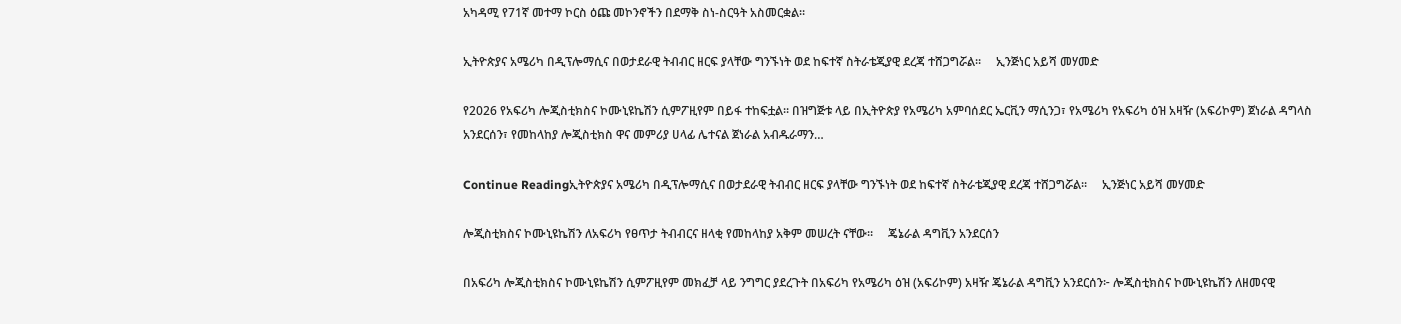አካዳሚ የ71ኛ መተማ ኮርስ ዕጩ መኮንኖችን በደማቅ ስነ-ስርዓት አስመርቋል።

ኢትዮጵያና አሜሪካ በዲፕሎማሲና በወታደራዊ ትብብር ዘርፍ ያላቸው ግንኙነት ወደ ከፍተኛ ስትራቴጂያዊ ደረጃ ተሸጋግሯል።     ኢንጅነር አይሻ መሃመድ

የ2026 የአፍሪካ ሎጂስቲክስና ኮሙኒዩኬሽን ሲምፖዚየም በይፋ ተከፍቷል። በዝግጅቱ ላይ በኢትዮጵያ የአሜሪካ አምባሰደር ኤርቪን ማሲንጋ፣ የአሜሪካ የአፍሪካ ዕዝ አዛዥ (አፍሪኮም) ጀነራል ዳግላስ አንደርሰን፣ የመከላከያ ሎጂስቲክስ ዋና መምሪያ ሀላፊ ሌተናል ጀነራል አብዱራማን…

Continue Readingኢትዮጵያና አሜሪካ በዲፕሎማሲና በወታደራዊ ትብብር ዘርፍ ያላቸው ግንኙነት ወደ ከፍተኛ ስትራቴጂያዊ ደረጃ ተሸጋግሯል።     ኢንጅነር አይሻ መሃመድ

ሎጂስቲክስና ኮሙኒዩኬሽን ለአፍሪካ የፀጥታ ትብብርና ዘላቂ የመከላከያ አቅም መሠረት ናቸው።     ጄኔራል ዳግቪን አንደርሰን

በአፍሪካ ሎጂስቲክስና ኮሙኒዩኬሽን ሲምፖዚየም መክፈቻ ላይ ንግግር ያደረጉት በአፍሪካ የአሜሪካ ዕዝ (አፍሪኮም) አዛዥ ጄኔራል ዳግቪን አንደርሰን፦ ሎጂስቲክስና ኮሙኒዩኬሽን ለዘመናዊ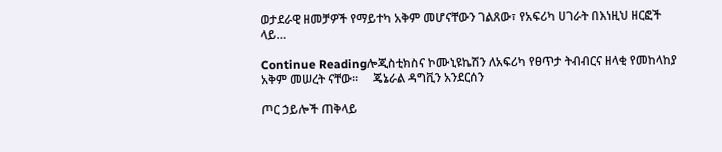ወታደራዊ ዘመቻዎች የማይተካ አቅም መሆናቸውን ገልጸው፣ የአፍሪካ ሀገራት በእነዚህ ዘርፎች ላይ…

Continue Readingሎጂስቲክስና ኮሙኒዩኬሽን ለአፍሪካ የፀጥታ ትብብርና ዘላቂ የመከላከያ አቅም መሠረት ናቸው።     ጄኔራል ዳግቪን አንደርሰን

ጦር ኃይሎች ጠቅላይ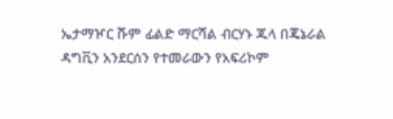ኤታማዦር ሹም ፊልድ ማርሻል ብርሃኑ ጁላ በጄኔራል ዳግቪን አንደርሰን የተመራውን የአፍሪኮም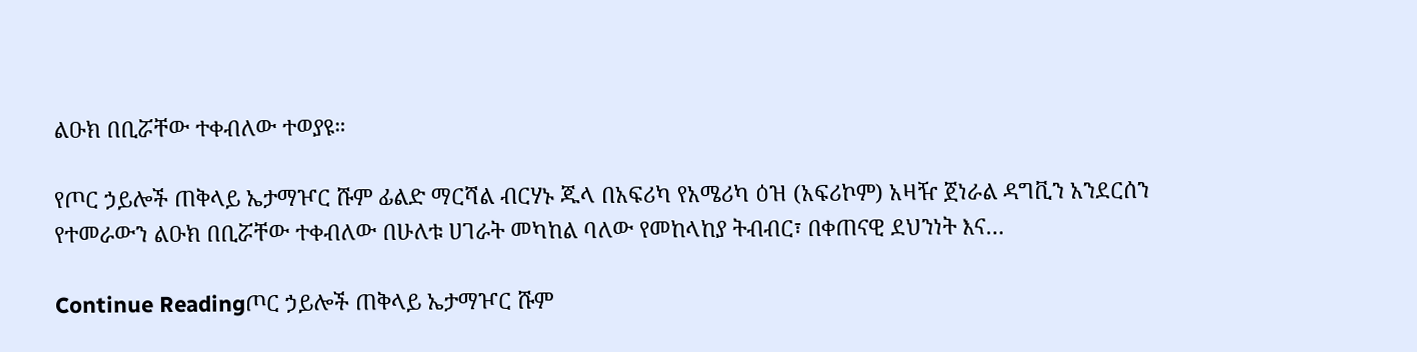ልዑክ በቢሯቸው ተቀብለው ተወያዩ።

የጦር ኃይሎች ጠቅላይ ኤታማዦር ሹም ፊልድ ማርሻል ብርሃኑ ጁላ በአፍሪካ የአሜሪካ ዕዝ (አፍሪኮም) አዛዥ ጀነራል ዳግቪን አንደርሰን የተመራውን ልዑክ በቢሯቸው ተቀብለው በሁለቱ ሀገራት መካከል ባለው የመከላከያ ትብብር፣ በቀጠናዊ ደህንነት እና…

Continue Readingጦር ኃይሎች ጠቅላይ ኤታማዦር ሹም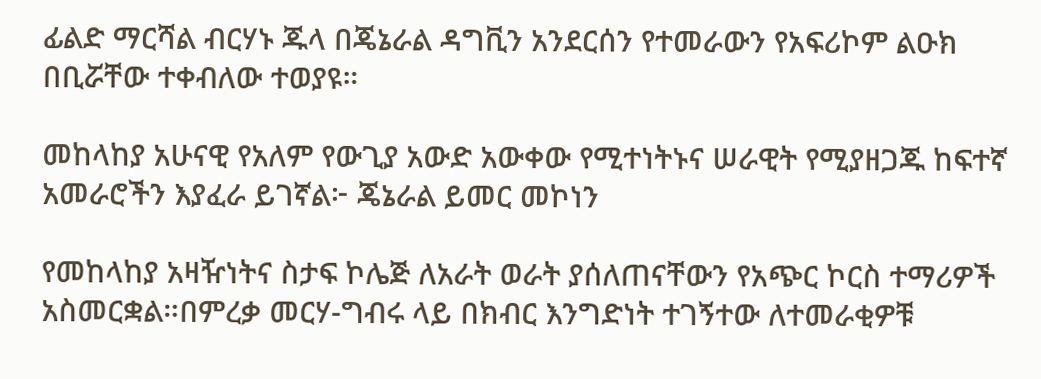ፊልድ ማርሻል ብርሃኑ ጁላ በጄኔራል ዳግቪን አንደርሰን የተመራውን የአፍሪኮም ልዑክ በቢሯቸው ተቀብለው ተወያዩ።

መከላከያ አሁናዊ የአለም የውጊያ አውድ አውቀው የሚተነትኑና ሠራዊት የሚያዘጋጁ ከፍተኛ አመራሮችን እያፈራ ይገኛል፦ ጄኔራል ይመር መኮነን

የመከላከያ አዛዥነትና ስታፍ ኮሌጅ ለአራት ወራት ያሰለጠናቸውን የአጭር ኮርስ ተማሪዎች አስመርቋል።በምረቃ መርሃ-ግብሩ ላይ በክብር እንግድነት ተገኝተው ለተመራቂዎቹ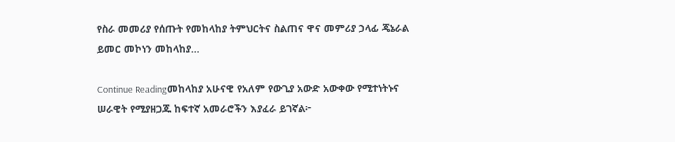የስራ መመሪያ የሰጡት የመከላከያ ትምህርትና ስልጠና ዋና መምሪያ ኃላፊ ጄኔራል ይመር መኮነን መከላከያ…

Continue Readingመከላከያ አሁናዊ የአለም የውጊያ አውድ አውቀው የሚተነትኑና ሠራዊት የሚያዘጋጁ ከፍተኛ አመራሮችን እያፈራ ይገኛል፦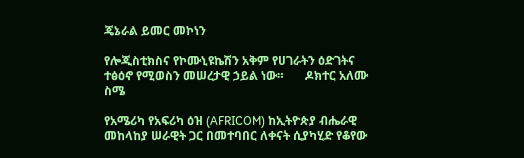ጄኔራል ይመር መኮነን

የሎጂስቲክስና የኮሙኒዩኬሽን አቅም የሀገራትን ዕድገትና ተፅዕኖ የሚወስን መሠረታዊ ኃይል ነው።       ዶክተር አለሙ ስሜ

የአሜሪካ የአፍሪካ ዕዝ (AFRICOM) ከኢትዮጵያ ብሔራዊ መከላከያ ሠራዊት ጋር በመተባበር ለቀናት ሲያካሂድ የቆየው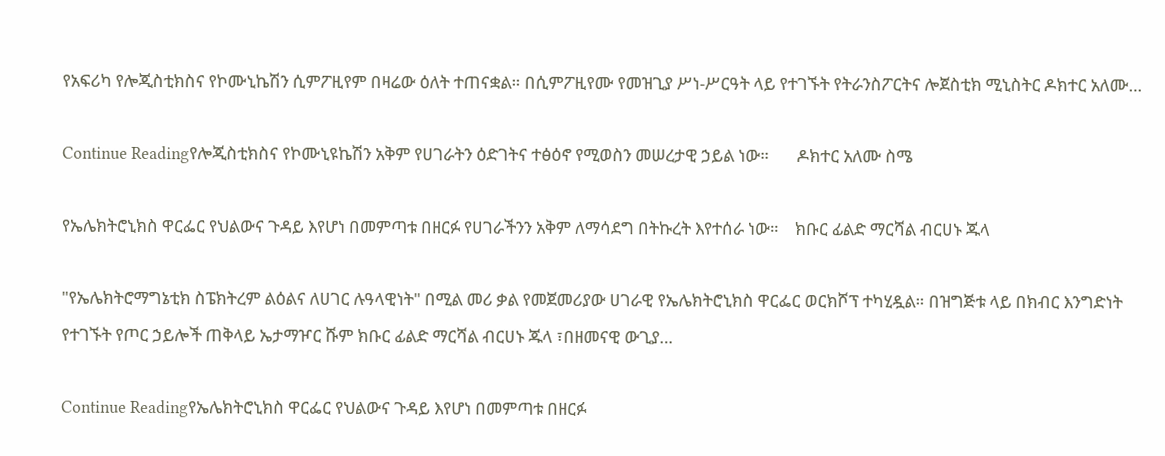የአፍሪካ የሎጂስቲክስና የኮሙኒኬሽን ሲምፖዚየም በዛሬው ዕለት ተጠናቋል። በሲምፖዚየሙ የመዝጊያ ሥነ-ሥርዓት ላይ የተገኙት የትራንስፖርትና ሎጀስቲክ ሚኒስትር ዶክተር አለሙ…

Continue Readingየሎጂስቲክስና የኮሙኒዩኬሽን አቅም የሀገራትን ዕድገትና ተፅዕኖ የሚወስን መሠረታዊ ኃይል ነው።       ዶክተር አለሙ ስሜ

የኤሌክትሮኒክስ ዋርፌር የህልውና ጉዳይ እየሆነ በመምጣቱ በዘርፉ የሀገራችንን አቅም ለማሳደግ በትኩረት እየተሰራ ነው።    ክቡር ፊልድ ማርሻል ብርሀኑ ጁላ

"የኤሌክትሮማግኔቲክ ስፔክትረም ልዕልና ለሀገር ሉዓላዊነት" በሚል መሪ ቃል የመጀመሪያው ሀገራዊ የኤሌክትሮኒክስ ዋርፌር ወርክሾፕ ተካሂዷል። በዝግጅቱ ላይ በክብር እንግድነት የተገኙት የጦር ኃይሎች ጠቅላይ ኤታማዦር ሹም ክቡር ፊልድ ማርሻል ብርሀኑ ጁላ ፣በዘመናዊ ውጊያ…

Continue Readingየኤሌክትሮኒክስ ዋርፌር የህልውና ጉዳይ እየሆነ በመምጣቱ በዘርፉ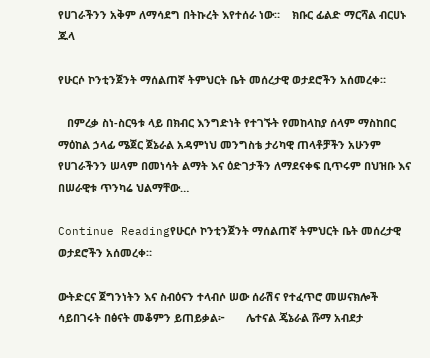የሀገራችንን አቅም ለማሳደግ በትኩረት እየተሰራ ነው።    ክቡር ፊልድ ማርሻል ብርሀኑ ጁላ

የሁርሶ ኮንቲንጀንት ማሰልጠኛ ትምህርት ቤት መሰረታዊ ወታደሮችን አሰመረቀ።

   በምረቃ ስነ-ስርዓቱ ላይ በክብር እንግድነት የተገኙት የመከላከያ ሰላም ማስከበር ማዕከል ኃላፊ ሜጀር ጀኔራል አዳምነህ መንግስቴ ታሪካዊ ጠላቶቻችን አሁንም የሀገራችንን ሠላም በመነሳት ልማት እና ዕድገታችን ለማደናቀፍ ቢጥሩም በህዝቡ እና በሠራዊቱ ጥንካሬ ህልማቸው…

Continue Readingየሁርሶ ኮንቲንጀንት ማሰልጠኛ ትምህርት ቤት መሰረታዊ ወታደሮችን አሰመረቀ።

ውትድርና ጀግንነትን እና ስብዕናን ተላብሶ ሠው ሰራሽና የተፈጥሮ መሠናክሎች ሳይበገሩት በፅናት መቆምን ይጠይቃል፦       ሌተናል ጄኔራል ሹማ አብደታ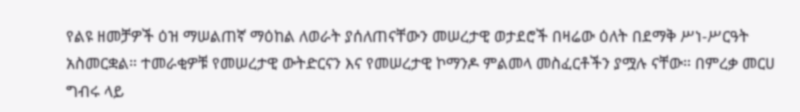የልዩ ዘመቻዎች ዕዝ ማሠልጠኛ ማዕከል ለወራት ያሰለጠናቸውን መሠረታዊ ወታደሮች በዛሬው ዕለት በደማቅ ሥነ-ሥርዓት አስመርቋል። ተመራቂዎቹ የመሠረታዊ ውትድርናን እና የመሠረታዊ ኮማንዶ ምልመላ መስፈርቶችን ያሟሉ ናቸው። በምረቃ መርሀ ግብሩ ላይ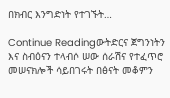በክብር እንግድነት የተገኙት…

Continue Readingውትድርና ጀግንነትን እና ስብዕናን ተላብሶ ሠው ሰራሽና የተፈጥሮ መሠናክሎች ሳይበገሩት በፅናት መቆምን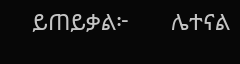ይጠይቃል፦       ሌተናል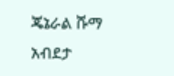ጄኔራል ሹማ አብደታ